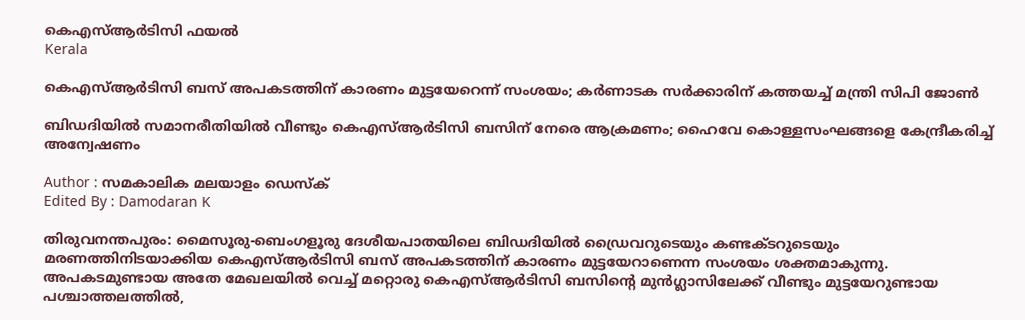കെഎസ്ആർടിസി ഫയല്‍
Kerala

കെഎസ്ആർടിസി ബസ് അപകടത്തിന് കാരണം മുട്ടയേറെന്ന് സംശയം; കർണാടക സർക്കാരിന് കത്തയച്ച് മന്ത്രി സിപി ജോൺ

ബിഡദിയിൽ സമാനരീതിയിൽ വീണ്ടും കെഎസ്ആർടിസി ബസിന് നേരെ ആക്രമണം; ഹൈവേ കൊള്ളസംഘങ്ങളെ കേന്ദ്രീകരിച്ച് അന്വേഷണം

Author : സമകാലിക മലയാളം ഡെസ്ക്
Edited By : Damodaran K

തിരുവനന്തപുരം: മൈസൂരു-ബെംഗളൂരു ദേശീയപാതയിലെ ബിഡദിയിൽ ഡ്രൈവറുടെയും കണ്ടക്ടറുടെയും മരണത്തിനിടയാക്കിയ കെഎസ്ആർടിസി ബസ് അപകടത്തിന് കാരണം മുട്ടയേറാണെന്ന സംശയം ശക്തമാകുന്നു. അപകടമുണ്ടായ അതേ മേഖലയിൽ വെച്ച് മറ്റൊരു കെഎസ്ആർടിസി ബസിന്റെ മുൻഗ്ലാസിലേക്ക് വീണ്ടും മുട്ടയേറുണ്ടായ പശ്ചാത്തലത്തിൽ,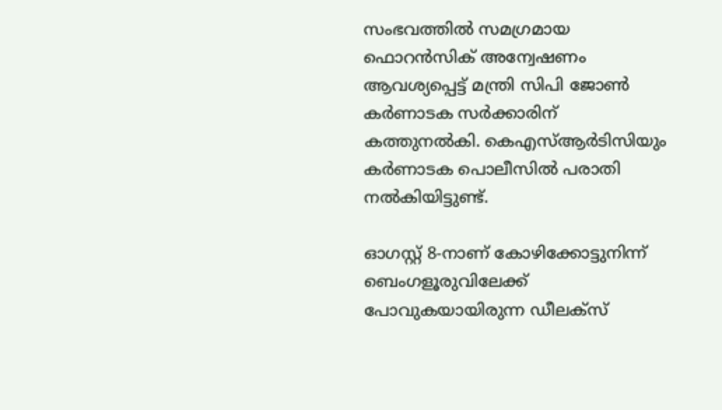സംഭവത്തിൽ സമഗ്രമായ ഫൊറൻസിക് അന്വേഷണം ആവശ്യപ്പെട്ട് മന്ത്രി സിപി ജോൺ കർണാടക സർക്കാരിന് കത്തുനൽകി. കെഎസ്ആർടിസിയും കർണാടക പൊലീസിൽ പരാതി നൽകിയിട്ടുണ്ട്.

ഓഗസ്റ്റ് 8-നാണ് കോഴിക്കോട്ടുനിന്ന് ബെംഗളൂരുവിലേക്ക് പോവുകയായിരുന്ന ഡീലക്സ്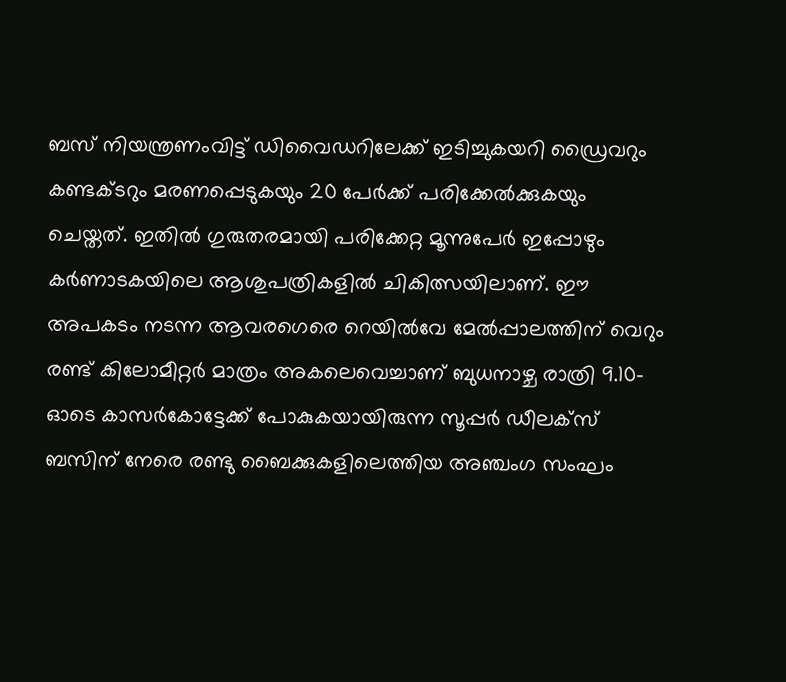ബസ് നിയന്ത്രണംവിട്ട് ഡിവൈഡറിലേക്ക് ഇടിച്ചുകയറി ഡ്രൈവറും കണ്ടക്ടറും മരണപ്പെടുകയും 20 പേർക്ക് പരിക്കേൽക്കുകയും ചെയ്തത്. ഇതിൽ ഗുരുതരമായി പരിക്കേറ്റ മൂന്നുപേർ ഇപ്പോഴും കർണാടകയിലെ ആശുപത്രികളിൽ ചികിത്സയിലാണ്. ഈ അപകടം നടന്ന ആവരഗെരെ റെയിൽവേ മേൽപ്പാലത്തിന് വെറും രണ്ട് കിലോമീറ്റർ മാത്രം അകലെവെച്ചാണ് ബുധനാഴ്ച രാത്രി 9.10-ഓടെ കാസർകോട്ടേക്ക് പോകുകയായിരുന്ന സൂപ്പർ ഡീലക്‌സ് ബസിന് നേരെ രണ്ടു ബൈക്കുകളിലെത്തിയ അഞ്ചംഗ സംഘം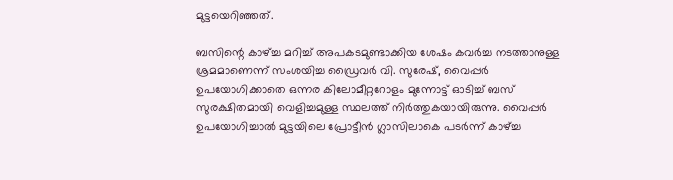മുട്ടയെറിഞ്ഞത്.

ബസിന്റെ കാഴ്ച്ച മറിച്ച് അപകടമുണ്ടാക്കിയ ശേഷം കവർച്ച നടത്താനുള്ള ശ്രമമാണെന്ന് സംശയിച്ച ഡ്രൈവർ വി. സുരേഷ്, വൈപ്പർ ഉപയോഗിക്കാതെ ഒന്നര കിലോമീറ്ററോളം മുന്നോട്ട് ഓടിച്ച് ബസ് സുരക്ഷിതമായി വെളിച്ചമുള്ള സ്ഥലത്ത് നിർത്തുകയായിരുന്നു. വൈപ്പർ ഉപയോഗിച്ചാൽ മുട്ടയിലെ പ്രോട്ടീൻ ഗ്ലാസിലാകെ പടർന്ന് കാഴ്ച്ച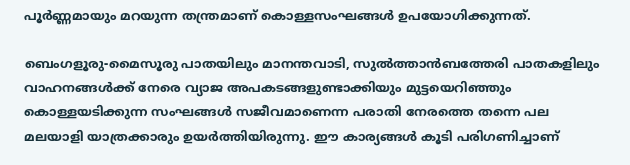പൂർണ്ണമായും മറയുന്ന തന്ത്രമാണ് കൊള്ളസംഘങ്ങൾ ഉപയോഗിക്കുന്നത്.

ബെംഗളൂരു-മൈസൂരു പാതയിലും മാനന്തവാടി, സുൽത്താൻബത്തേരി പാതകളിലും വാഹനങ്ങൾക്ക് നേരെ വ്യാജ അപകടങ്ങളുണ്ടാക്കിയും മുട്ടയെറിഞ്ഞും കൊള്ളയടിക്കുന്ന സംഘങ്ങൾ സജീവമാണെന്ന പരാതി നേരത്തെ തന്നെ പല മലയാളി യാത്രക്കാരും ഉയർത്തിയിരുന്നു. ഈ കാര്യങ്ങള്‍ കൂടി പരിഗണിച്ചാണ്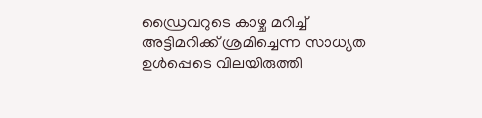ഡ്രൈവറുടെ കാഴ്ച മറിച്ച് അട്ടിമറിക്ക് ശ്രമിച്ചെന്ന സാധ്യത ഉൾപ്പെടെ വിലയിരുത്തി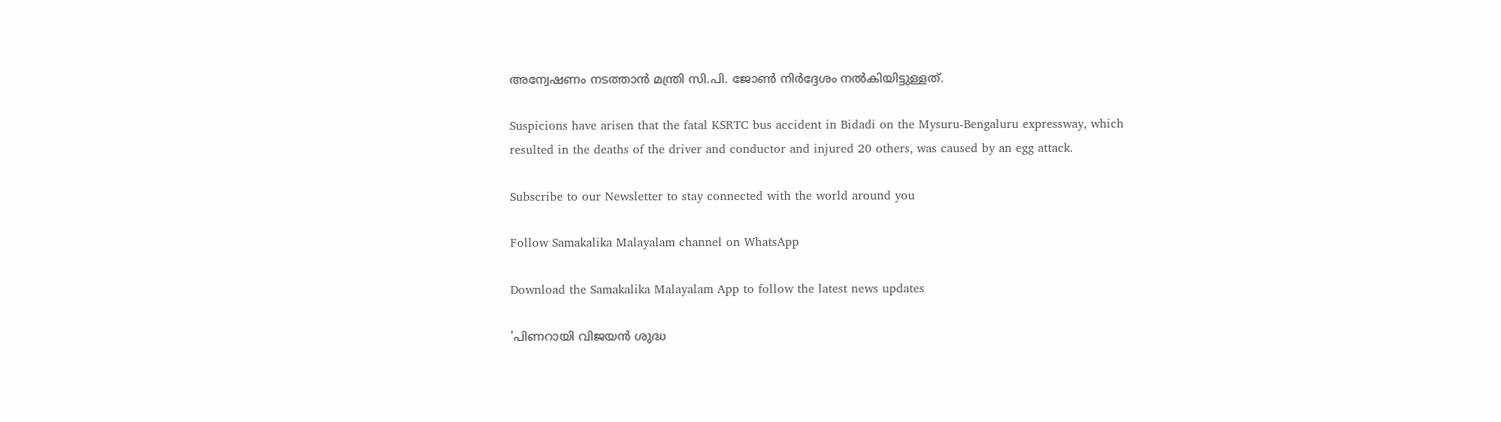അന്വേഷണം നടത്താൻ മന്ത്രി സി.പി. ജോൺ നിർദ്ദേശം നൽകിയിട്ടുള്ളത്.

Suspicions have arisen that the fatal KSRTC bus accident in Bidadi on the Mysuru-Bengaluru expressway, which resulted in the deaths of the driver and conductor and injured 20 others, was caused by an egg attack.

Subscribe to our Newsletter to stay connected with the world around you

Follow Samakalika Malayalam channel on WhatsApp

Download the Samakalika Malayalam App to follow the latest news updates

'പിണറായി വിജയന്‍ ശുദ്ധ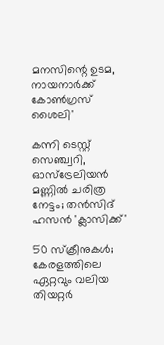മനസിന്റെ ഉടമ, നായനാര്‍ക്ക് കോണ്‍ഗ്രസ് ശൈലി'

കന്നി ടെസ്റ്റ് സെഞ്ച്വറി, ഓസ്ട്രേലിയൻ മണ്ണിൽ ചരിത്ര നേട്ടം; തന്‍സിദ് ഹസന്‍ 'ക്ലാസിക്ക്'

50 സ്ക്രീനുകൾ; കേരളത്തിലെ ഏറ്റവും വലിയ തിയറ്റർ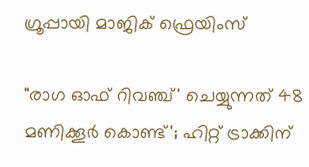ഗ്രൂപ്പായി മാജിക് ഫ്രെയിംസ്

"രാഗ ഓഫ് റിവഞ്ച്' ചെയ്യുന്നത് 48 മണിക്കൂർ കൊണ്ട്'; ഹിറ്റ് ട്രാക്കിന്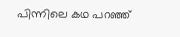പിന്നിലെ കഥ പറഞ്ഞ്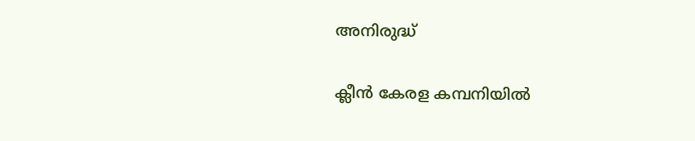അനിരുദ്ധ്

ക്ലീൻ കേരള കമ്പനിയിൽ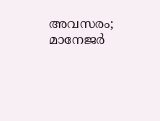അവസരം; മാനേജർ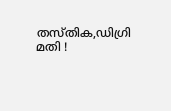തസ്തിക,ഡിഗ്രി മതി !